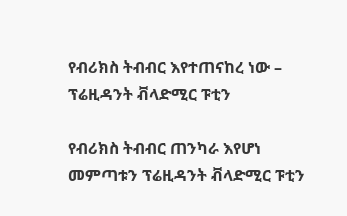የብሪክስ ትብብር እየተጠናከረ ነው – ፕሬዚዳንት ቭላድሚር ፑቲን

የብሪክስ ትብብር ጠንካራ እየሆነ መምጣቱን ፕሬዚዳንት ቭላድሚር ፑቲን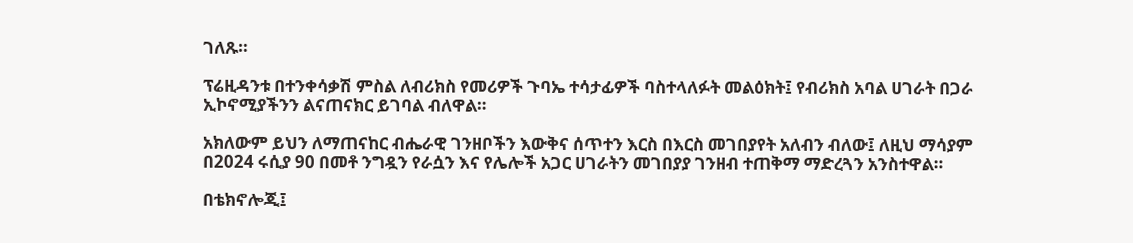ገለጹ።

ፕሬዚዳንቱ በተንቀሳቃሽ ምስል ለብሪክስ የመሪዎች ጉባኤ ተሳታፊዎች ባስተላለፉት መልዕክት፤ የብሪክስ አባል ሀገራት በጋራ ኢኮኖሚያችንን ልናጠናክር ይገባል ብለዋል።

አክለውም ይህን ለማጠናከር ብሔራዊ ገንዘቦችን እውቅና ሰጥተን እርስ በእርስ መገበያየት አለብን ብለው፤ ለዚህ ማሳያም በ2024 ሩሲያ 90 በመቶ ንግዷን የራሷን እና የሌሎች አጋር ሀገራትን መገበያያ ገንዘብ ተጠቅማ ማድረጓን አንስተዋል።

በቴክኖሎጂ፤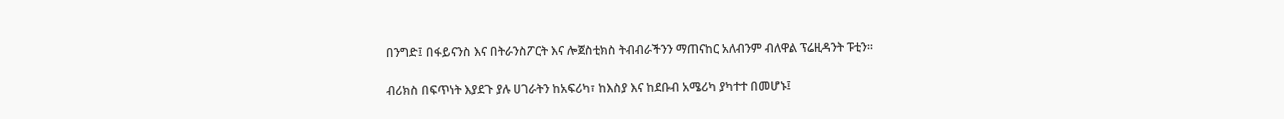በንግድ፤ በፋይናንስ እና በትራንስፖርት እና ሎጀስቲክስ ትብብራችንን ማጠናከር አለብንም ብለዋል ፕሬዚዳንት ፑቲን።

ብሪክስ በፍጥነት እያደጉ ያሉ ሀገራትን ከአፍሪካ፣ ከእስያ እና ከደቡብ አሜሪካ ያካተተ በመሆኑ፤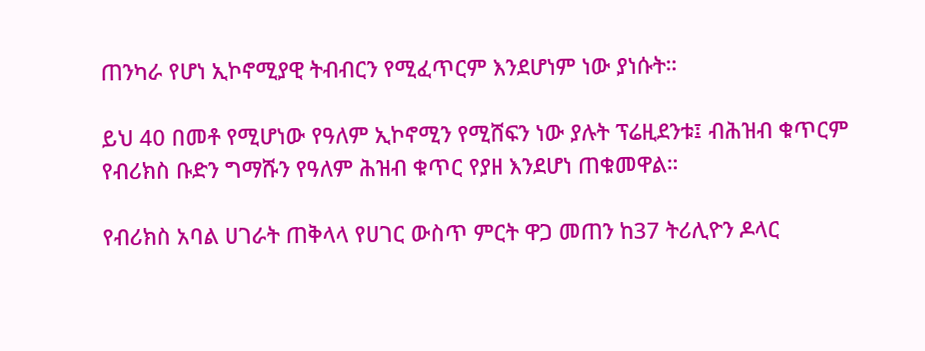ጠንካራ የሆነ ኢኮኖሚያዊ ትብብርን የሚፈጥርም እንደሆነም ነው ያነሱት።

ይህ 40 በመቶ የሚሆነው የዓለም ኢኮኖሚን የሚሸፍን ነው ያሉት ፕሬዚደንቱ፤ ብሕዝብ ቁጥርም የብሪክስ ቡድን ግማሹን የዓለም ሕዝብ ቁጥር የያዘ እንደሆነ ጠቁመዋል።

የብሪክስ አባል ሀገራት ጠቅላላ የሀገር ውስጥ ምርት ዋጋ መጠን ከ37 ትሪሊዮን ዶላር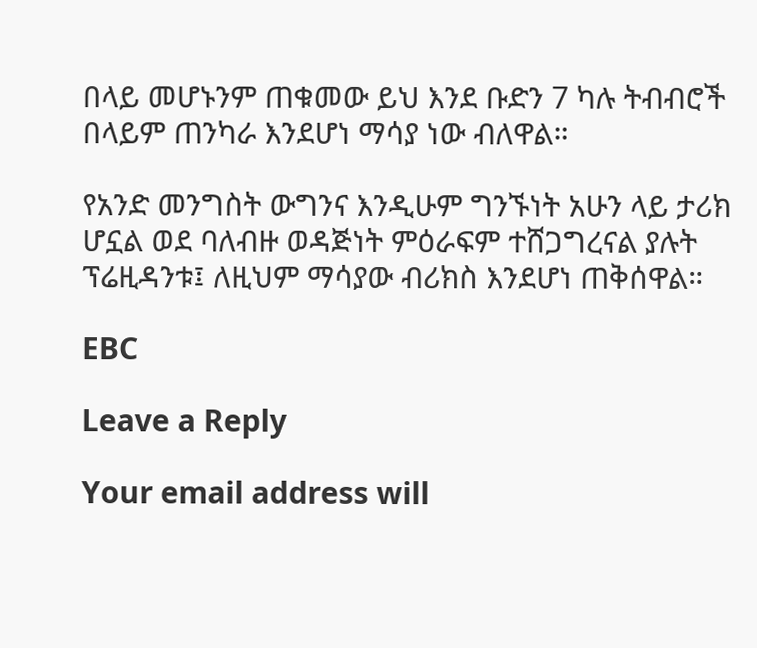በላይ መሆኑንም ጠቁመው ይህ እንደ ቡድን 7 ካሉ ትብብሮች በላይም ጠንካራ እንደሆነ ማሳያ ነው ብለዋል።

የአንድ መንግስት ውግንና እንዲሁም ግንኙነት አሁን ላይ ታሪክ ሆኗል ወደ ባለብዙ ወዳጅነት ምዕራፍም ተሸጋግረናል ያሉት ፕሬዚዳንቱ፤ ለዚህም ማሳያው ብሪክስ እንደሆነ ጠቅሰዋል።

EBC

Leave a Reply

Your email address will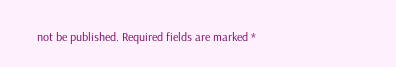not be published. Required fields are marked *